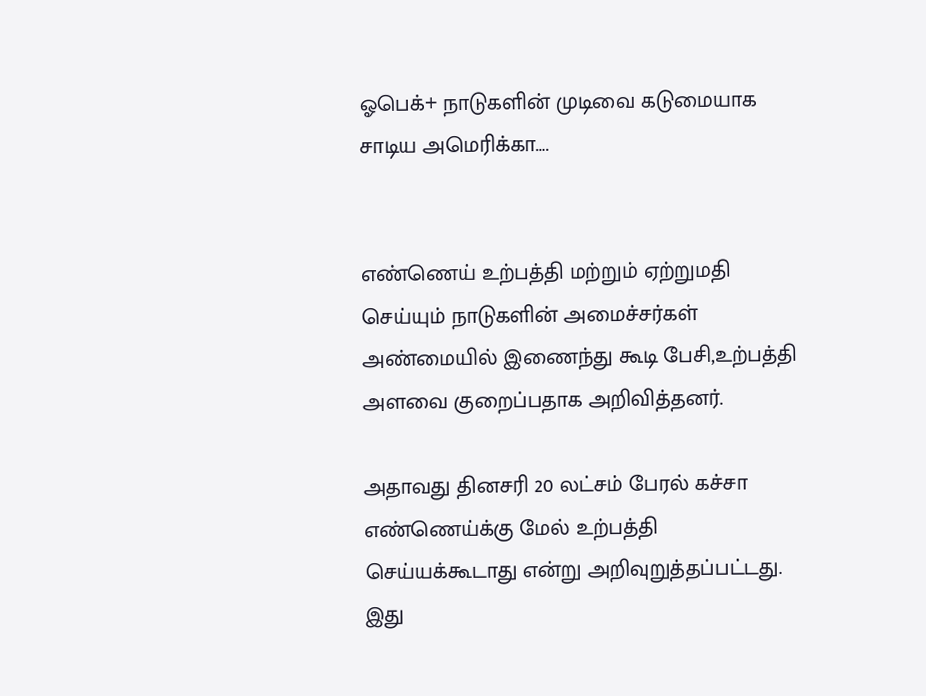ஓபெக்+ நாடுகளின் முடிவை கடுமையாக சாடிய அமெரிக்கா….


எண்ணெய் உற்பத்தி மற்றும் ஏற்றுமதி செய்யும் நாடுகளின் அமைச்சர்கள் அண்மையில் இணைந்து கூடி பேசி,உற்பத்தி அளவை குறைப்பதாக அறிவித்தனர்.

அதாவது தினசரி 20 லட்சம் பேரல் கச்சா எண்ணெய்க்கு மேல் உற்பத்தி செய்யக்கூடாது என்று அறிவுறுத்தப்பட்டது. இது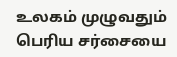உலகம் முழுவதும் பெரிய சர்சையை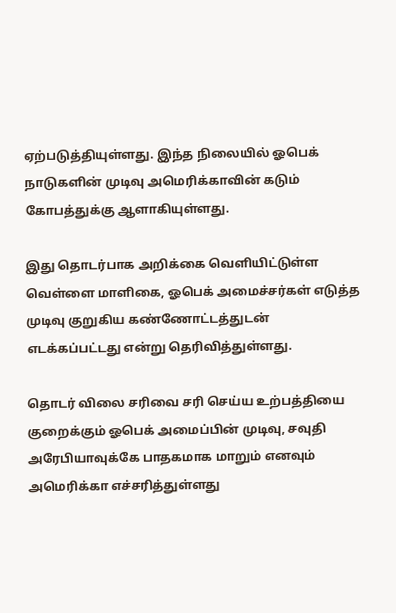ஏற்படுத்தியுள்ளது. இந்த நிலையில் ஓபெக் நாடுகளின் முடிவு அமெரிக்காவின் கடும் கோபத்துக்கு ஆளாகியுள்ளது.

இது தொடர்பாக அறிக்கை வெளியிட்டுள்ள வெள்ளை மாளிகை, ஓபெக் அமைச்சர்கள் எடுத்த முடிவு குறுகிய கண்ணோட்டத்துடன் எடக்கப்பட்டது என்று தெரிவித்துள்ளது.

தொடர் விலை சரிவை சரி செய்ய உற்பத்தியை குறைக்கும் ஓபெக் அமைப்பின் முடிவு, சவுதி அரேபியாவுக்கே பாதகமாக மாறும் எனவும் அமெரிக்கா எச்சரித்துள்ளது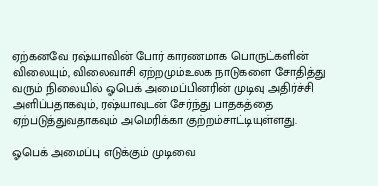ஏற்கனவே ரஷ்யாவின் போர் காரணமாக பொருட்களின் விலையும், விலைவாசி ஏற்றமும்உலக நாடுகளை சோதித்து வரும் நிலையில் ஓபெக் அமைப்பினரின் முடிவு அதிர்ச்சி அளிப்பதாகவும், ரஷ்யாவுடன் சேர்ந்து பாதகத்தை ஏற்படுத்துவதாகவும் அமெரிக்கா குற்றம்சாட்டியுள்ளது.

ஓபெக் அமைப்பு எடுக்கும் முடிவை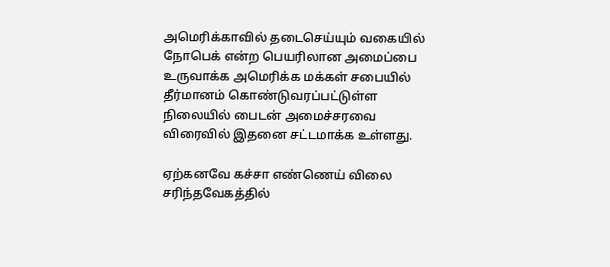அமெரிக்காவில் தடைசெய்யும் வகையில் நோபெக் என்ற பெயரிலான அமைப்பை உருவாக்க அமெரிக்க மக்கள் சபையில் தீர்மானம் கொண்டுவரப்பட்டுள்ள நிலையில் பைடன் அமைச்சரவை விரைவில் இதனை சட்டமாக்க உள்ளது.

ஏற்கனவே கச்சா எண்ணெய் விலை சரிந்தவேகத்தில்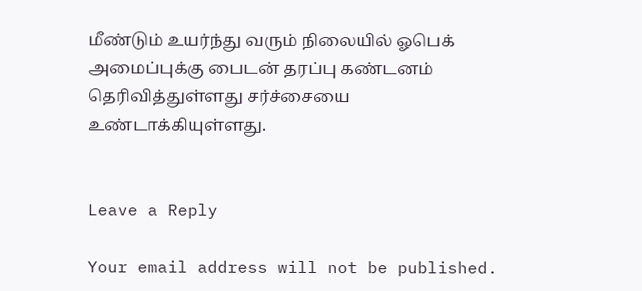மீண்டும் உயர்ந்து வரும் நிலையில் ஓபெக் அமைப்புக்கு பைடன் தரப்பு கண்டனம் தெரிவித்துள்ளது சர்ச்சையை உண்டாக்கியுள்ளது.


Leave a Reply

Your email address will not be published.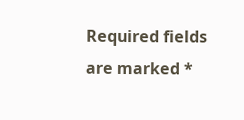Required fields are marked *